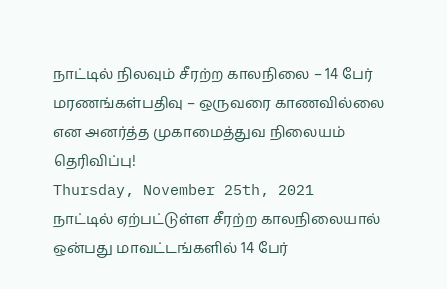நாட்டில் நிலவும் சீரற்ற காலநிலை – 14 பேர் மரணங்கள்பதிவு – ஒருவரை காணவில்லை என அனர்த்த முகாமைத்துவ நிலையம் தெரிவிப்பு!
Thursday, November 25th, 2021
நாட்டில் ஏற்பட்டுள்ள சீரற்ற காலநிலையால்
ஒன்பது மாவட்டங்களில் 14 பேர்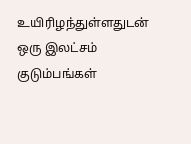உயிரிழந்துள்ளதுடன் ஒரு இலட்சம் குடும்பங்கள்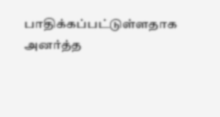பாதிக்கப்பட்டுள்ளதாக
அனர்த்த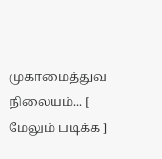முகாமைத்துவ நிலையம்... [ மேலும் படிக்க ]